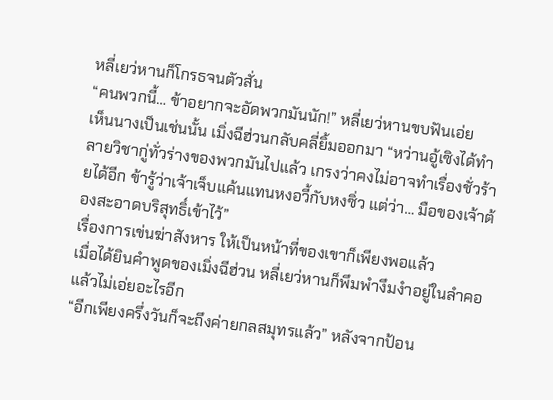หลี่เยว่หานก็โกรธจนตัวสั่น
“คนพวกนี้… ข้าอยากจะอัดพวกมันนัก!” หลี่เยว่หานขบฟันเอ่ย
เห็นนางเป็นเช่นนั้น เมิ่งฉีฮ่วนกลับคลี่ยิ้มออกมา “หว่านอู้เซิงได้ทำลายวิชากู่ทั่วร่างของพวกมันไปแล้ว เกรงว่าคงไม่อาจทำเรื่องชั่วร้ายได้อีก ข้ารู้ว่าเจ้าเจ็บแค้นแทนหงอวี้กับหงซิ่ว แต่ว่า… มือของเจ้าต้องสะอาดบริสุทธิ์เข้าไว้”
เรื่องการเข่นฆ่าสังหาร ให้เป็นหน้าที่ของเขาก็เพียงพอแล้ว
เมื่อได้ยินคำพูดของเมิ่งฉีฮ่วน หลี่เยว่หานก็พึมพำงึมงำอยู่ในลำคอแล้วไม่เอ่ยอะไรอีก
“อีกเพียงครึ่งวันก็จะถึงค่ายกลสมุทรแล้ว” หลังจากป้อน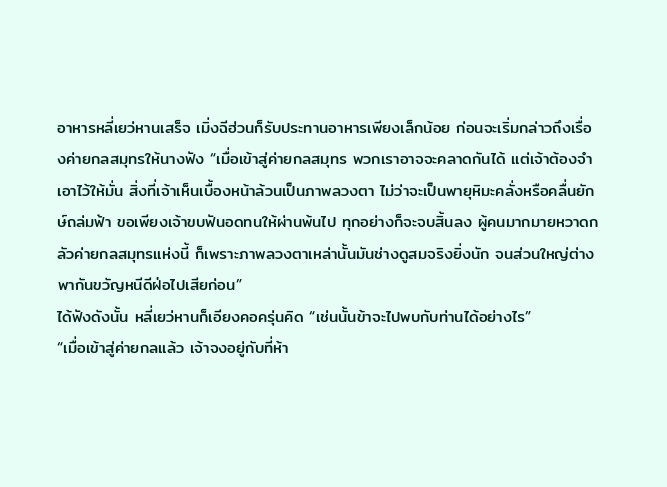อาหารหลี่เยว่หานเสร็จ เมิ่งฉีฮ่วนก็รับประทานอาหารเพียงเล็กน้อย ก่อนจะเริ่มกล่าวถึงเรื่องค่ายกลสมุทรให้นางฟัง “เมื่อเข้าสู่ค่ายกลสมุทร พวกเราอาจจะคลาดกันได้ แต่เจ้าต้องจำเอาไว้ให้มั่น สิ่งที่เจ้าเห็นเบื้องหน้าล้วนเป็นภาพลวงตา ไม่ว่าจะเป็นพายุหิมะคลั่งหรือคลื่นยักษ์ถล่มฟ้า ขอเพียงเจ้าขบฟันอดทนให้ผ่านพ้นไป ทุกอย่างก็จะจบสิ้นลง ผู้คนมากมายหวาดกลัวค่ายกลสมุทรแห่งนี้ ก็เพราะภาพลวงตาเหล่านั้นมันช่างดูสมจริงยิ่งนัก จนส่วนใหญ่ต่างพากันขวัญหนีดีฝ่อไปเสียก่อน”
ได้ฟังดังนั้น หลี่เยว่หานก็เอียงคอครุ่นคิด “เช่นนั้นข้าจะไปพบกับท่านได้อย่างไร”
“เมื่อเข้าสู่ค่ายกลแล้ว เจ้าจงอยู่กับที่ห้า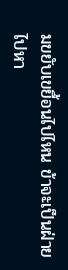มขยับเขยื้อนไปไหน ข้าจะเป็นฝ่ายไปหา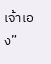เจ้าเอง”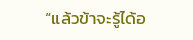“แล้วข้าจะรู้ได้อ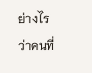ย่างไรว่าคนที่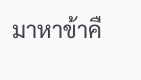มาหาข้าคื